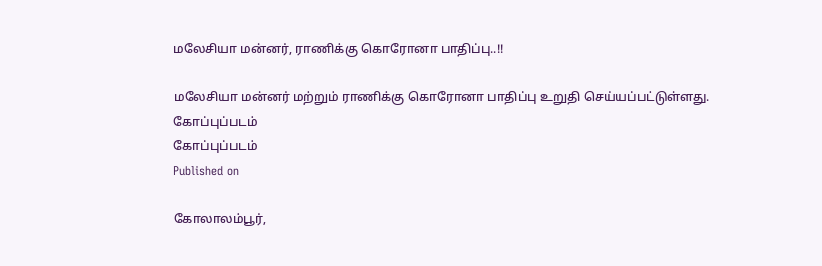மலேசியா மன்னர், ராணிக்கு கொரோனா பாதிப்பு..!!

மலேசியா மன்னர் மற்றும் ராணிக்கு கொரோனா பாதிப்பு உறுதி செய்யப்பட்டுள்ளது.
கோப்புப்படம்
கோப்புப்படம்
Published on

கோலாலம்பூர்,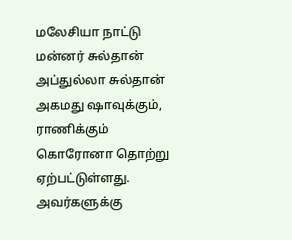மலேசியா நாட்டு மன்னர் சுல்தான் அப்துல்லா சுல்தான் அகமது ஷாவுக்கும், ராணிக்கும் கொரோனா தொற்று ஏற்பட்டுள்ளது. அவர்களுக்கு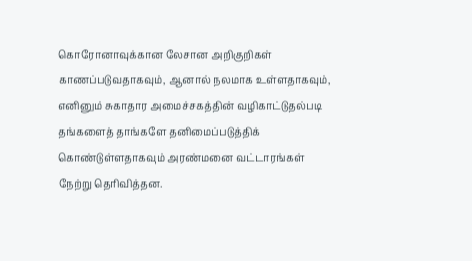கொரோனாவுக்கான லேசான அறிகுறிகள் காணப்படுவதாகவும், ஆனால் நலமாக உள்ளதாகவும், எனினும் சுகாதார அமைச்சகத்தின் வழிகாட்டுதல்படி தங்களைத் தாங்களே தனிமைப்படுத்திக் கொண்டுள்ளதாகவும் அரண்மனை வட்டாரங்கள் நேற்று தெரிவித்தன.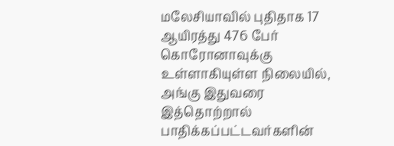மலேசியாவில் புதிதாக 17 ஆயிரத்து 476 பேர் கொரோனாவுக்கு உள்ளாகியுள்ள நிலையில், அங்கு இதுவரை இத்தொற்றால் பாதிக்கப்பட்டவர்களின்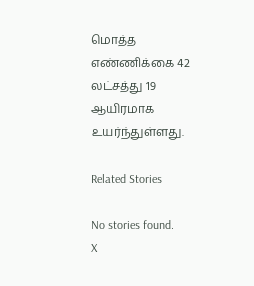மொத்த எண்ணிக்கை 42 லட்சத்து 19 ஆயிரமாக உயர்ந்துள்ளது.

Related Stories

No stories found.
X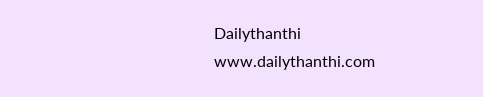Dailythanthi
www.dailythanthi.com